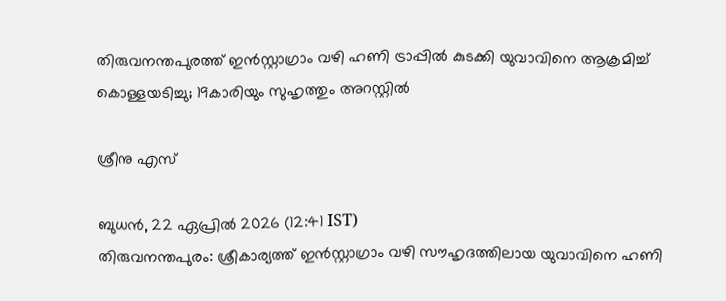തിരുവനന്തപുരത്ത് ഇന്‍സ്റ്റാഗ്രാം വഴി ഹണി ട്രാപ്പില്‍ കുടക്കി യുവാവിനെ ആക്രമിച്ച് കൊള്ളയടിച്ചു; 19കാരിയും സുഹൃത്തും അറസ്റ്റില്‍

ശ്രീനു എസ്

ബുധന്‍, 22 ഏപ്രില്‍ 2026 (12:41 IST)
തിരുവനന്തപുരം: ശ്രീകാര്യത്ത് ഇന്‍സ്റ്റാഗ്രാം വഴി സൗഹൃദത്തിലായ യുവാവിനെ ഹണി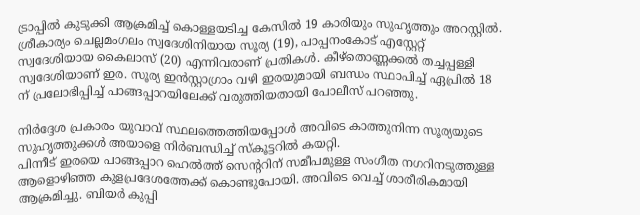ട്രാപ്പില്‍ കുടുക്കി ആക്രമിച്ച് കൊള്ളയടിച്ച കേസില്‍ 19 കാരിയും സുഹൃത്തും അറസ്റ്റില്‍. ശ്രീകാര്യം ചെല്ലമംഗലം സ്വദേശിനിയായ സൂര്യ (19), പാപ്പനംകോട് എസ്റ്റേറ്റ് സ്വദേശിയായ കൈലാസ് (20) എന്നിവരാണ് പ്രതികള്‍. കീഴ്‌തൊണ്ണക്കല്‍ തച്ചപ്പള്ളി സ്വദേശിയാണ് ഇര. സൂര്യ ഇന്‍സ്റ്റാഗ്രാം വഴി ഇരയുമായി ബന്ധം സ്ഥാപിച്ച് ഏപ്രില്‍ 18 ന് പ്രലോഭിപ്പിച്ച് പാങ്ങപ്പാറയിലേക്ക് വരുത്തിയതായി പോലീസ് പറഞ്ഞു.

നിര്‍ദ്ദേശ പ്രകാരം യുവാവ് സ്ഥലത്തെത്തിയപ്പോള്‍ അവിടെ കാത്തുനിന്ന സൂര്യയുടെ സുഹൃത്തുക്കള്‍ അയാളെ നിര്‍ബന്ധിച്ച് സ്‌കൂട്ടറില്‍ കയറ്റി.
പിന്നീട് ഇരയെ പാങ്ങപ്പാറ ഹെല്‍ത്ത് സെന്ററിന് സമീപമുള്ള സംഗീത നഗറിനടുത്തുള്ള ആളൊഴിഞ്ഞ കുളപ്രദേശത്തേക്ക് കൊണ്ടുപോയി. അവിടെ വെച്ച് ശാരീരികമായി ആക്രമിച്ചു. ബിയര്‍ കുപ്പി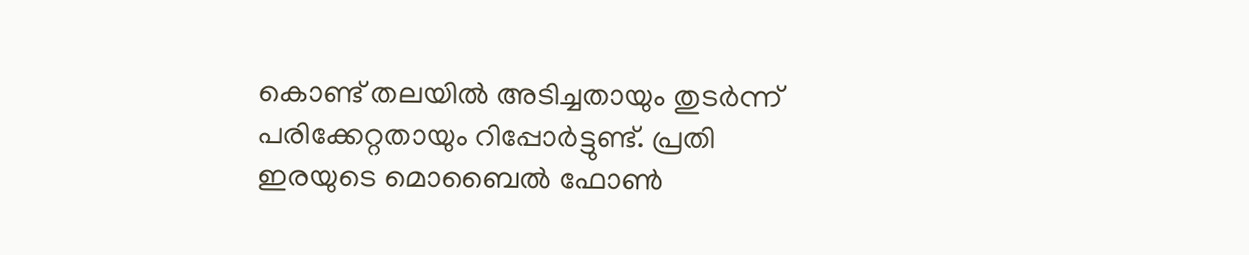കൊണ്ട് തലയില്‍ അടിച്ചതായും തുടര്‍ന്ന് പരിക്കേറ്റതായും റിപ്പോര്‍ട്ടുണ്ട്. പ്രതി ഇരയുടെ മൊബൈല്‍ ഫോണ്‍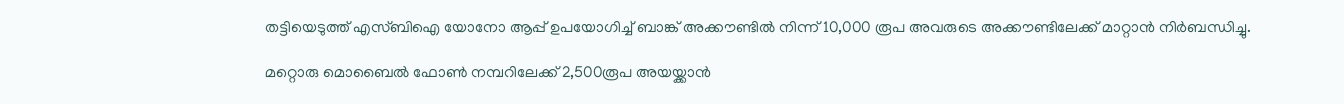തട്ടിയെടുത്ത് എസ്ബിഐ യോനോ ആപ്പ് ഉപയോഗിച്ച് ബാങ്ക് അക്കൗണ്ടില്‍ നിന്ന് 10,000 രൂപ അവരുടെ അക്കൗണ്ടിലേക്ക് മാറ്റാന്‍ നിര്‍ബന്ധിച്ചു.

മറ്റൊരു മൊബൈല്‍ ഫോണ്‍ നമ്പറിലേക്ക് 2,500രൂപ അയയ്ക്കാന്‍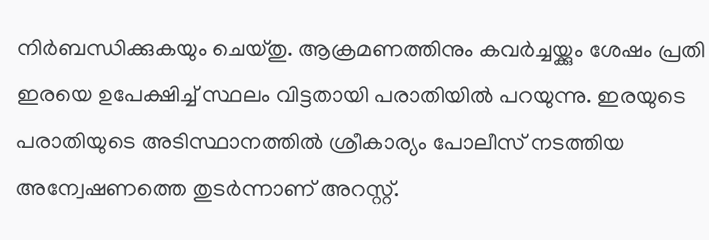നിര്‍ബന്ധിക്കുകയും ചെയ്തു. ആക്രമണത്തിനും കവര്‍ച്ചയ്ക്കും ശേഷം പ്രതി ഇരയെ ഉപേക്ഷിച്ച് സ്ഥലം വിട്ടതായി പരാതിയില്‍ പറയുന്നു. ഇരയുടെ പരാതിയുടെ അടിസ്ഥാനത്തില്‍ ശ്രീകാര്യം പോലീസ് നടത്തിയ അന്വേഷണത്തെ തുടര്‍ന്നാണ് അറസ്റ്റ്.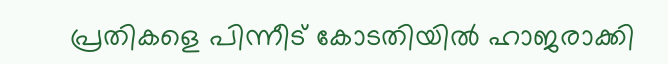പ്രതികളെ പിന്നീട് കോടതിയില്‍ ഹാജരാക്കി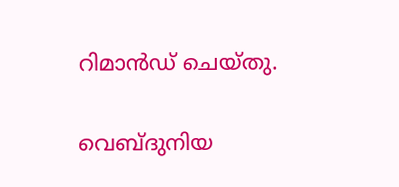റിമാന്‍ഡ് ചെയ്തു.

വെബ്ദുനിയ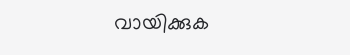വായിക്കുക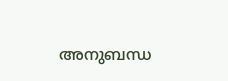അനുബന്ധ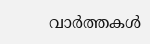വാര്‍ത്തകള്‍